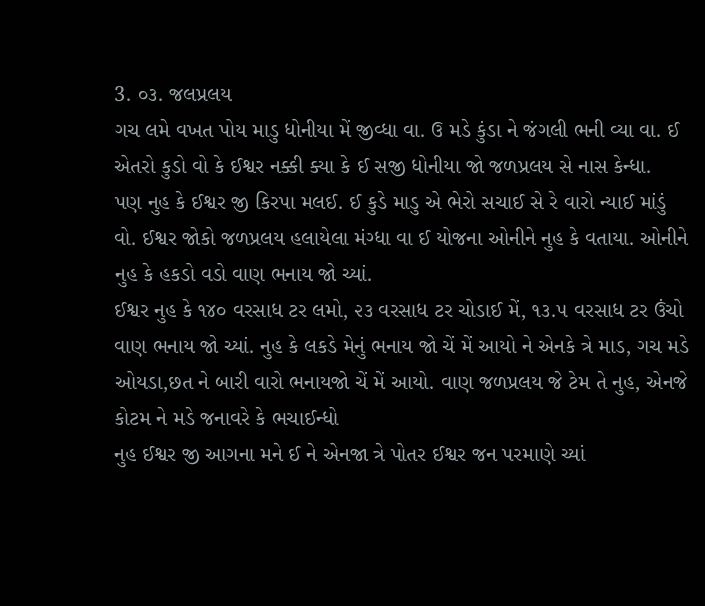3. ૦૩. જલપ્રલય
ગચ લમે વખત પોય માડુ ધોનીયા મેં જીવ્ધા વા. ઉ મડે કુંડા ને જંગલી ભની વ્યા વા. ઈ એતરો કુડો વો કે ઈશ્વર નક્કી ક્યા કે ઈ સજી ધોનીયા જો જળપ્રલય સે નાસ કેન્ધા.
પણ નુહ કે ઈશ્વર જી કિરપા મલઈ. ઈ કુડે માડુ એ ભેરો સચાઈ સે રે વારો ન્યાઈ માંડું વો. ઈશ્વર જોકો જળપ્રલય હલાયેલા મંગ્ધા વા ઈ યોજના ઓનીને નુહ કે વતાયા. ઓનીને નુહ કે હકડો વડો વાણ ભનાય જો ચ્યાં.
ઈશ્વર નુહ કે ૧૪૦ વરસાધ ટર લમો, ૨૩ વરસાધ ટર ચોડાઈ મેં, ૧૩.૫ વરસાધ ટર ઉંચો વાણ ભનાય જો ચ્યાં. નુહ કે લકડે મેનું ભનાય જો ચેં મેં આયો ને એનકે ત્રે માડ, ગચ મડે ઓયડા,છત ને બારી વારો ભનાયજો ચેં મેં આયો. વાણ જળપ્રલય જે ટેમ તે નુહ, એનજે કોટમ ને મડે જનાવરે કે ભચાઈન્ધો
નુહ ઈશ્વર જી આગના મને ઈ ને એનજા ત્રે પોતર ઈશ્વર જન પરમાણે ચ્યાં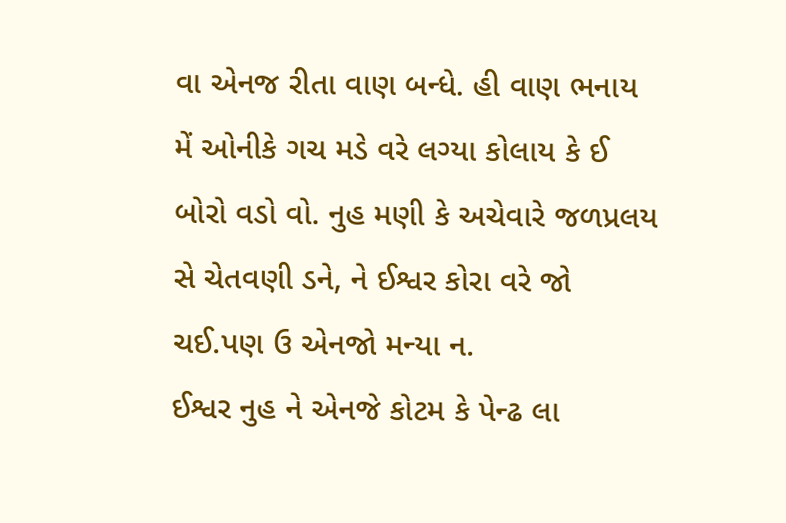વા એનજ રીતા વાણ બન્ધે. હી વાણ ભનાય મેં ઓનીકે ગચ મડે વરે લગ્યા કોલાય કે ઈ બોરો વડો વો. નુહ મણી કે અચેવારે જળપ્રલય સે ચેતવણી ડને, ને ઈશ્વર કોરા વરે જો ચઈ.પણ ઉ એનજો મન્યા ન.
ઈશ્વર નુહ ને એનજે કોટમ કે પેન્ઢ લા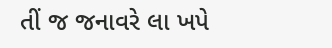તીં જ જનાવરે લા ખપે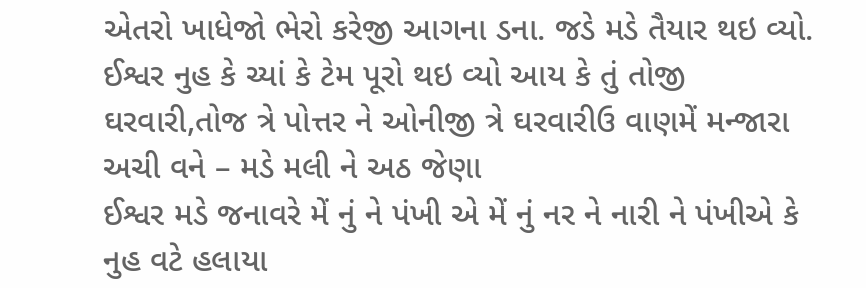એતરો ખાધેજો ભેરો કરેજી આગના ડના. જડે મડે તૈયાર થઇ વ્યો. ઈશ્વર નુહ કે ચ્યાં કે ટેમ પૂરો થઇ વ્યો આય કે તું તોજી ઘરવારી,તોજ ત્રે પોત્તર ને ઓનીજી ત્રે ઘરવારીઉ વાણમેં મન્જારા અચી વને – મડે મલી ને અઠ જેણા
ઈશ્વર મડે જનાવરે મેં નું ને પંખી એ મેં નું નર ને નારી ને પંખીએ કે નુહ વટે હલાયા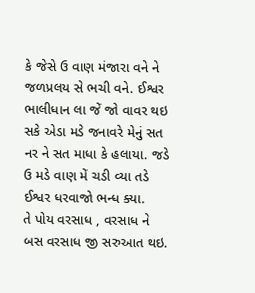કે જેસે ઉ વાણ મંજારા વને ને જળપ્રલય સે ભચી વને. ઈશ્વર ભાલીધાન લા જેં જો વાવર થઇ સકે એડા મડે જનાવરે મેનું સત નર ને સત માધા કે હલાયા. જડે ઉ મડે વાણ મેં ચડી વ્યા તડે ઈશ્વર ધરવાજો ભન્ધ ક્યા.
તે પોય વરસાધ , વરસાધ ને બસ વરસાધ જી સરુઆત થઇ.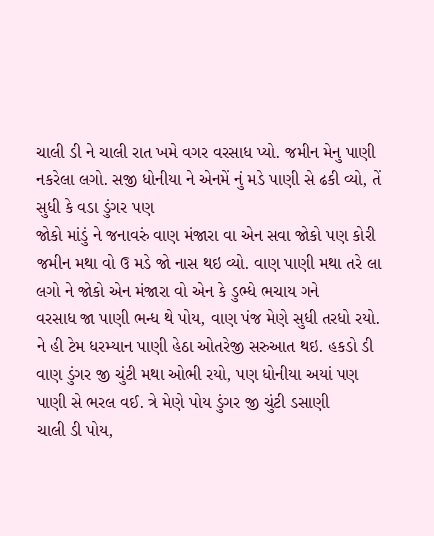ચાલી ડી ને ચાલી રાત ખમે વગર વરસાધ પ્યો. જમીન મેનુ પાણી નકરેલા લગો. સજી ધોનીયા ને એનમેં નું મડે પાણી સે ઢકી વ્યો, તેં સુધી કે વડા ડુંગર પણ
જોકો માંડું ને જનાવરું વાણ મંજારા વા એન સવા જોકો પણ કોરી જમીન મથા વો ઉ મડે જો નાસ થઇ વ્યો. વાણ પાણી મથા તરે લા લગો ને જોકો એન મંજારા વો એન કે ડુભ્ધે ભચાય ગને
વરસાધ જા પાણી ભન્ધ થે પોય, વાણ પંજ મેણે સુધી તરધો રયો. ને હી ટેમ ધરમ્યાન પાણી હેઠા ઓતરેજી સરુઆત થઇ. હકડો ડી વાણ ડુંગર જી ચુંટી મથા ઓભી રયો, પણ ધોનીયા અયાં પણ પાણી સે ભરલ વઈ. ત્રે મેણે પોય ડુંગર જી ચુંટી ડસાણી
ચાલી ડી પોય,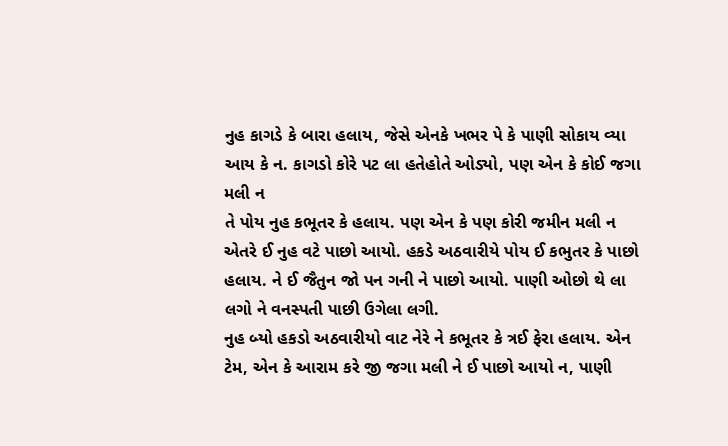નુહ કાગડે કે બારા હલાય, જેસે એનકે ખભર પે કે પાણી સોકાય વ્યા આય કે ન. કાગડો કોરે પટ લા હતેહોતે ઓડ્યો, પણ એન કે કોઈ જગા મલી ન
તે પોય નુહ કભૂતર કે હલાય. પણ એન કે પણ કોરી જમીન મલી ન એતરે ઈ નુહ વટે પાછો આયો. હકડે અઠવારીયે પોય ઈ કભુતર કે પાછો હલાય. ને ઈ જૈતુન જો પન ગની ને પાછો આયો. પાણી ઓછો થે લા લગો ને વનસ્પતી પાછી ઉગેલા લગી.
નુહ બ્યો હકડો અઠવારીયો વાટ નેરે ને કભૂતર કે ત્રઈ ફેરા હલાય. એન ટેમ, એન કે આરામ કરે જી જગા મલી ને ઈ પાછો આયો ન, પાણી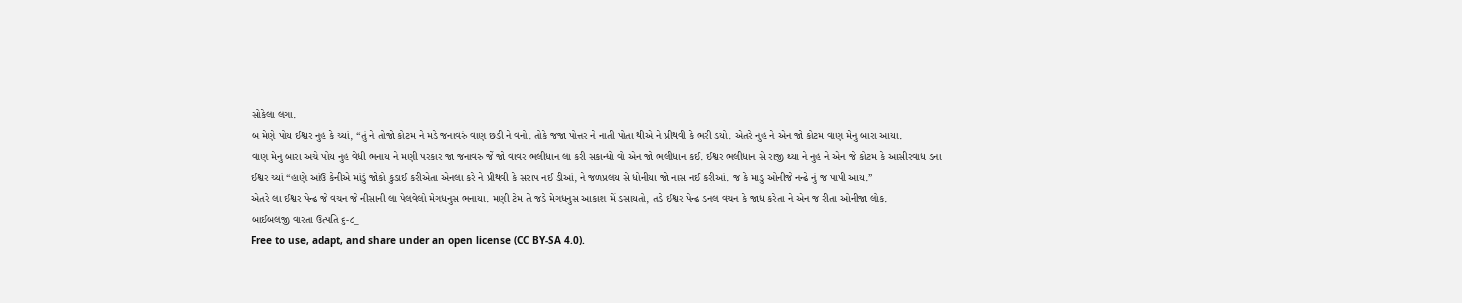સોકેલા લગા.
બ મેણે પોય ઈશ્વર નુહ કે ચ્યાં, “તું ને તોજો કોટમ ને મડે જનાવરું વાણ છડી ને વનો. તોકે જજા પોત્તર ને નાતી પોતા થીએ ને પ્રીથવી કે ભરી ડયો. એતરે નુહ ને એન જો કોટમ વાણ મેનુ બારા આયા.
વાણ મેનુ બારા અચે પોય નુહ વેધી ભનાય ને મણી પરકાર જા જનાવરુ જેં જો વાવર ભલીધાન લા કરી સકાન્ધો વો એન જો ભલીધાન કઈ. ઈશ્વર ભલીધાન સે રાજી થ્યા ને નુહ ને એન જે કોટમ કે આસીરવાધ ડના
ઈશ્વર ચ્યાં “હાણે આંઉ કેનીએ માંડું જોકો કુડાઈ કરીએતા એનલા કરે ને પ્રીથવી કે સરાપ નઈ ડીઆં, ને જળપ્રલય સે ધોનીયા જો નાસ નઈ કરીઆં. જ કે માડુ ઓનીજે નન્ઢે નું જ પાપી આય.”
એતરે લા ઈશ્વર પેન્ઢ જે વચન જે નીસાની લા પેલવેલો મેગધનુસ ભનાયા. મણી ટેમ તે જડે મેગધનુસ આકાશ મેં ડસાયતો, તડે ઈશ્વર પેન્ઢ ડનલ વચન કે જાધ કરેતા ને એન જ રીતા ઓનીજા લોક.
બાઈબલજી વારતા ઉત્પતિ ૬-૮_
Free to use, adapt, and share under an open license (CC BY-SA 4.0).